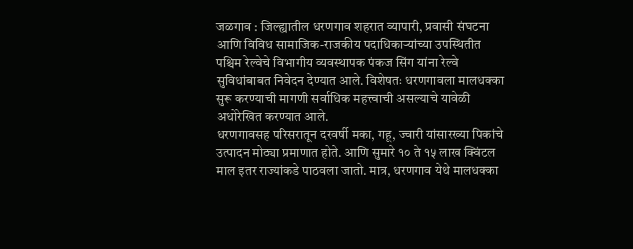जळगाव : जिल्ह्यातील धरणगाव शहरात व्यापारी, प्रवासी संघटना आणि विविध सामाजिक-राजकीय पदाधिकाऱ्यांच्या उपस्थितीत पश्चिम रेल्वेचे विभागीय व्यवस्थापक पंकज सिंग यांना रेल्वे सुविधांबाबत निवेदन देण्यात आले. विशेषतः धरणगावला मालधक्का सुरू करण्याची मागणी सर्वाधिक महत्त्वाची असल्याचे यावेळी अधोरेखित करण्यात आले.
धरणगावसह परिसरातून दरवर्षी मका, गहू, ज्वारी यांसारख्या पिकांचे उत्पादन मोठ्या प्रमाणात होते. आणि सुमारे १० ते १५ लाख क्विंटल माल इतर राज्यांकडे पाठवला जातो. मात्र, धरणगाव येथे मालधक्का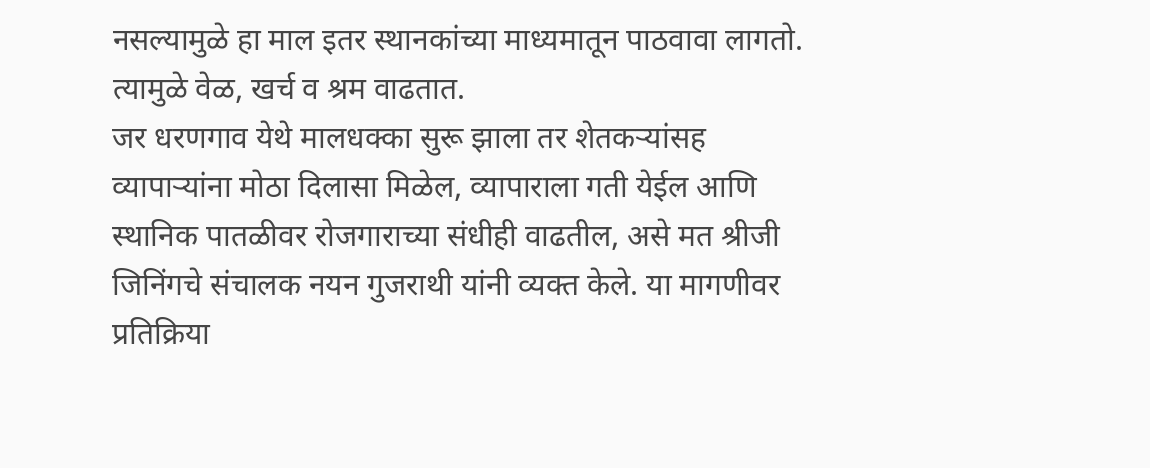नसल्यामुळे हा माल इतर स्थानकांच्या माध्यमातून पाठवावा लागतो. त्यामुळे वेळ, खर्च व श्रम वाढतात.
जर धरणगाव येथे मालधक्का सुरू झाला तर शेतकऱ्यांसह व्यापाऱ्यांना मोठा दिलासा मिळेल, व्यापाराला गती येईल आणि स्थानिक पातळीवर रोजगाराच्या संधीही वाढतील, असे मत श्रीजी जिनिंगचे संचालक नयन गुजराथी यांनी व्यक्त केले. या मागणीवर प्रतिक्रिया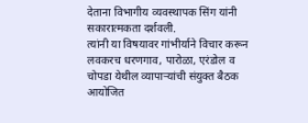देताना विभागीय व्यवस्थापक सिंग यांनी सकारात्मकता दर्शवली.
त्यांनी या विषयावर गांभीर्याने विचार करून लवकरच धरणगाव, पारोळा, एरंडोल व चोपडा येथील व्यापाऱ्यांची संयुक्त बैठक आयोजित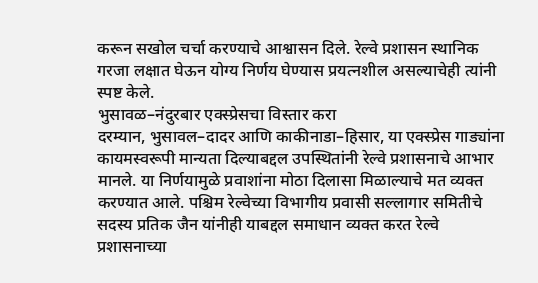करून सखोल चर्चा करण्याचे आश्वासन दिले. रेल्वे प्रशासन स्थानिक गरजा लक्षात घेऊन योग्य निर्णय घेण्यास प्रयत्नशील असल्याचेही त्यांनी स्पष्ट केले.
भुसावळ–नंदुरबार एक्स्प्रेसचा विस्तार करा
दरम्यान, भुसावल–दादर आणि काकीनाडा–हिसार, या एक्स्प्रेस गाड्यांना कायमस्वरूपी मान्यता दिल्याबद्दल उपस्थितांनी रेल्वे प्रशासनाचे आभार मानले. या निर्णयामुळे प्रवाशांना मोठा दिलासा मिळाल्याचे मत व्यक्त करण्यात आले. पश्चिम रेल्वेच्या विभागीय प्रवासी सल्लागार समितीचे सदस्य प्रतिक जैन यांनीही याबद्दल समाधान व्यक्त करत रेल्वे प्रशासनाच्या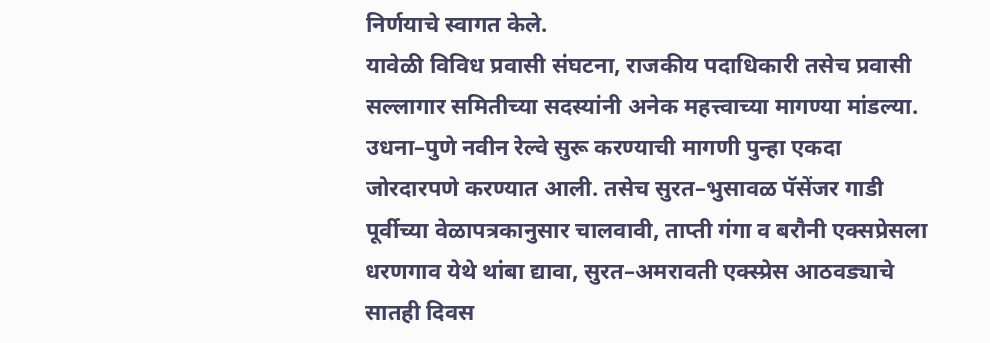निर्णयाचे स्वागत केले.
यावेळी विविध प्रवासी संघटना, राजकीय पदाधिकारी तसेच प्रवासी सल्लागार समितीच्या सदस्यांनी अनेक महत्त्वाच्या मागण्या मांडल्या. उधना–पुणे नवीन रेल्वे सुरू करण्याची मागणी पुन्हा एकदा जोरदारपणे करण्यात आली. तसेच सुरत–भुसावळ पॅसेंजर गाडी पूर्वीच्या वेळापत्रकानुसार चालवावी, ताप्ती गंगा व बरौनी एक्सप्रेसला धरणगाव येथे थांबा द्यावा, सुरत–अमरावती एक्स्प्रेस आठवड्याचे सातही दिवस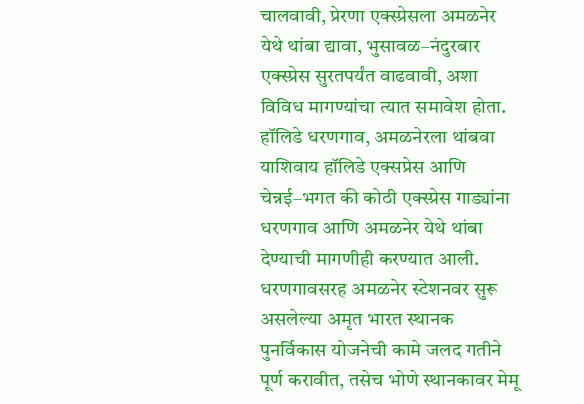चालवावी, प्रेरणा एक्स्प्रेसला अमळनेर येथे थांबा द्यावा, भुसावळ–नंदुरबार एक्स्प्रेस सुरतपर्यंत वाढवावी, अशा विविध मागण्यांचा त्यात समावेश होता.
हॉलिडे धरणगाव, अमळनेरला थांबवा
याशिवाय हॉलिडे एक्सप्रेस आणि चेन्नई–भगत की कोठी एक्स्प्रेस गाड्यांना धरणगाव आणि अमळनेर येथे थांबा देण्याची मागणीही करण्यात आली. धरणगावसरह अमळनेर स्टेशनवर सुरू असलेल्या अमृत भारत स्थानक पुनर्विकास योजनेची कामे जलद गतीने पूर्ण करावीत, तसेच भोणे स्थानकावर मेमू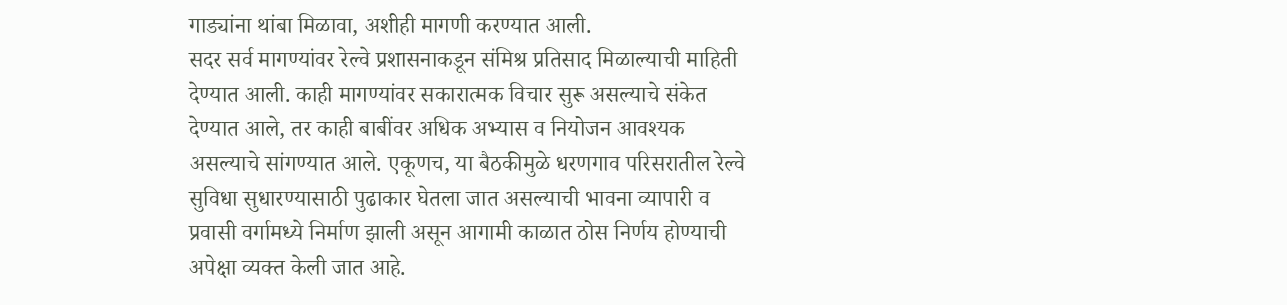गाड्यांना थांबा मिळावा, अशीही मागणी करण्यात आली.
सदर सर्व मागण्यांवर रेल्वे प्रशासनाकडून संमिश्र प्रतिसाद मिळाल्याची माहिती देण्यात आली. काही मागण्यांवर सकारात्मक विचार सुरू असल्याचे संकेत देण्यात आले, तर काही बाबींवर अधिक अभ्यास व नियोजन आवश्यक असल्याचे सांगण्यात आले. एकूणच, या बैठकीमुळे धरणगाव परिसरातील रेल्वे सुविधा सुधारण्यासाठी पुढाकार घेतला जात असल्याची भावना व्यापारी व प्रवासी वर्गामध्ये निर्माण झाली असून आगामी काळात ठोस निर्णय होण्याची अपेक्षा व्यक्त केली जात आहे.